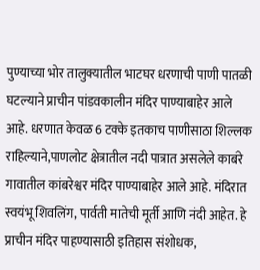पुण्याच्या भोर तालुक्यातील भाटघर धरणाची पाणी पातळी घटल्याने प्राचीन पांडवकालीन मंदिर पाण्याबाहेर आले आहे. धरणात केवळ 6 टक्के इतकाच पाणीसाठा शिल्लक राहिल्याने,पाणलोट क्षेत्रातील नदी पात्रात असलेले काबंरे गावातील कांबरेश्वर मंदिर पाण्याबाहेर आले आहे. मंदिरात स्वयंभू शिवलिंग, पार्वती मातेची मूर्ती आणि नंदी आहेत. हे प्राचीन मंदिर पाहण्यासाठी इतिहास संशोधक,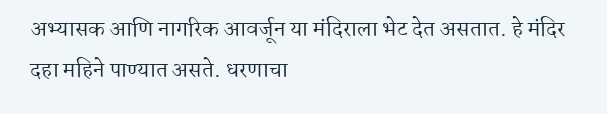अभ्यासक आणि नागरिक आवर्जून या मंदिराला भेट देत असतात. हे मंदिर दहा महिने पाण्यात असते. धरणाचा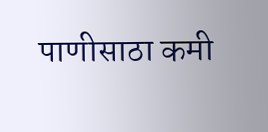पाणीसाठा कमी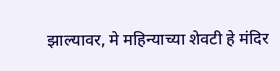झाल्यावर, मे महिन्याच्या शेवटी हे मंदिर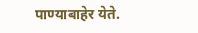पाण्याबाहेर येते.